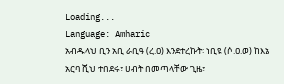Loading...
Language: Amharic
አብዱላህ ቢን አቢ ራቢዓ (ረ.ዐ) እንደተረኩት፡ ነቢዩ (ሶ.ዐ.ወ) ከእኔ አርባ ሺህ ተበደሩ፣ ሀብት በመጣላቸው ጊዜ፣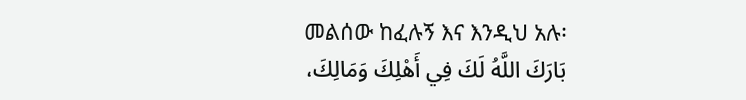መልሰው ከፈሉኝ እና እንዲህ አሉ፡
بَارَكَ اللَّهُ لَكَ فِي أَهْلِكَ وَمَالِكَ،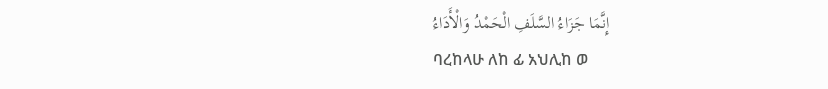إِنَّمَا جَزَاءُ السَّلَفِ الْحَمْدُ وَالْأَدَاءُ
ባረከላሁ ለከ ፊ አህሊከ ወ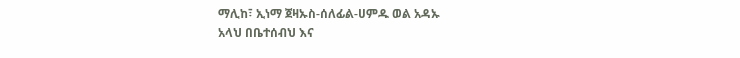ማሊከ፣ ኢነማ ጀዛኡስ-ሰለፊል-ሀምዱ ወል አዳኡ
አላህ በቤተሰብህ እና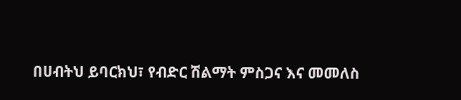በሀብትህ ይባርክህ፣ የብድር ሽልማት ምስጋና እና መመለስ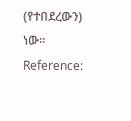(የተበደረውን) ነው።
Reference: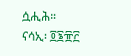ሷሒሕ። ናሳኢ፡ ፬፮፹፫